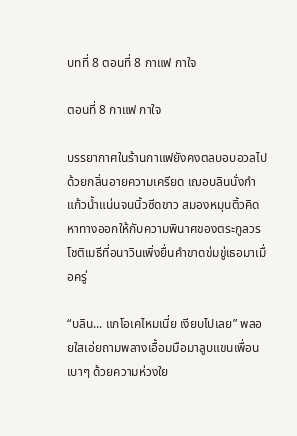บทที่ 8 ตอนที่ 8 กาแฟ กาใจ

ตอนที่ 8 กาแฟ กาใจ

บรรยากาศในร้านกาแฟยังคงตลบอบอวลไปด้วยกลิ่นอายความเครียด เฌอบลินนั่งกำแก้วน้ำแน่นจนนิ้วซีดขาว สมองหมุนติ้วคิดหาทางออกให้กับความพินาศของตระกูลวรโชติเมธีที่อนาวินเพิ่งยื่นคำขาดข่มขู่เธอมาเมื่อครู่

“บลิน... แกโอเคไหมเนี่ย เงียบไปเลย” พลอยใสเอ่ยถามพลางเอื้อมมือมาลูบแขนเพื่อนเบาๆ ด้วยความห่วงใย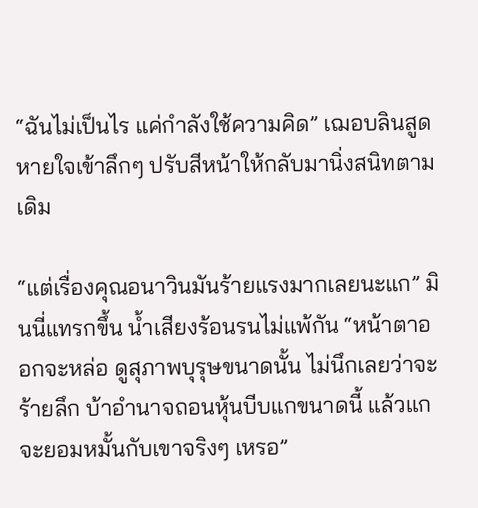“ฉันไม่เป็นไร แค่กำลังใช้ความคิด” เฌอบลินสูดหายใจเข้าลึกๆ ปรับสีหน้าให้กลับมานิ่งสนิทตามเดิม

“แต่เรื่องคุณอนาวินมันร้ายแรงมากเลยนะแก” มินนี่แทรกขึ้น น้ำเสียงร้อนรนไม่แพ้กัน “หน้าตาออกจะหล่อ ดูสุภาพบุรุษขนาดนั้น ไม่นึกเลยว่าจะร้ายลึก บ้าอำนาจถอนหุ้นบีบแกขนาดนี้ แล้วแกจะยอมหมั้นกับเขาจริงๆ เหรอ”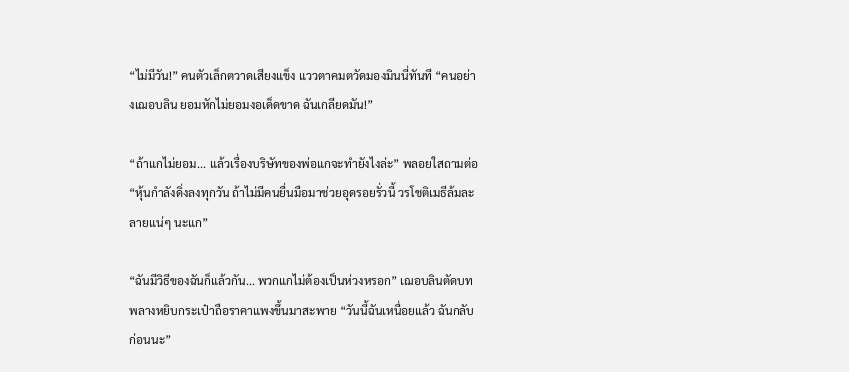“ไม่มีวัน!” คนตัวเล็กตวาดเสียงแข็ง แววตาคมตวัดมองมินนี่ทันที “คนอย่างเฌอบลิน ยอมหักไม่ยอมงอเด็ดขาด ฉันเกลียดมัน!”

“ถ้าแกไม่ยอม... แล้วเรื่องบริษัทของพ่อแกจะทำยังไงล่ะ” พลอยใสถามต่อ “หุ้นกำลังดิ่งลงทุกวัน ถ้าไม่มีคนยื่นมือมาช่วยอุดรอยรั่วนี้ วรโชติเมธีล้มละลายแน่ๆ นะแก”

“ฉันมีวิธีของฉันก็แล้วกัน... พวกแกไม่ต้องเป็นห่วงหรอก” เฌอบลินตัดบท พลางหยิบกระเป๋าถือราคาแพงขึ้นมาสะพาย “วันนี้ฉันเหนื่อยแล้ว ฉันกลับก่อนนะ”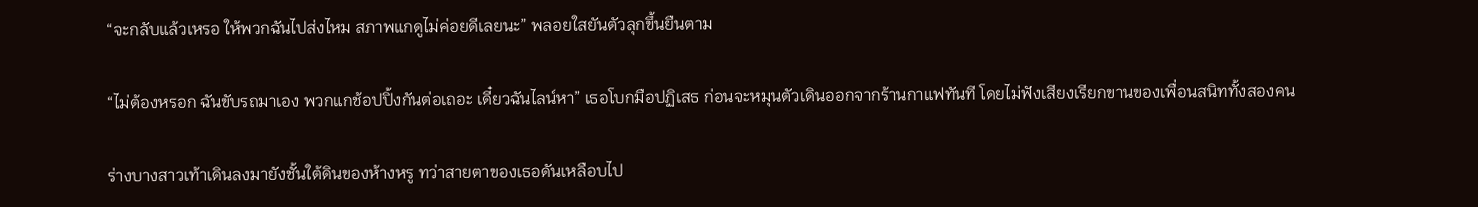“จะกลับแล้วเหรอ ให้พวกฉันไปส่งไหม สภาพแกดูไม่ค่อยดีเลยนะ” พลอยใสยันตัวลุกขึ้นยืนตาม

“ไม่ต้องหรอก ฉันขับรถมาเอง พวกแกช้อปปิ้งกันต่อเถอะ เดี๋ยวฉันไลน์หา” เธอโบกมือปฏิเสธ ก่อนจะหมุนตัวเดินออกจากร้านกาแฟทันที โดยไม่ฟังเสียงเรียกขานของเพื่อนสนิททั้งสองคน

ร่างบางสาวเท้าเดินลงมายังชั้นใต้ดินของห้างหรู ทว่าสายตาของเธอดันเหลือบไป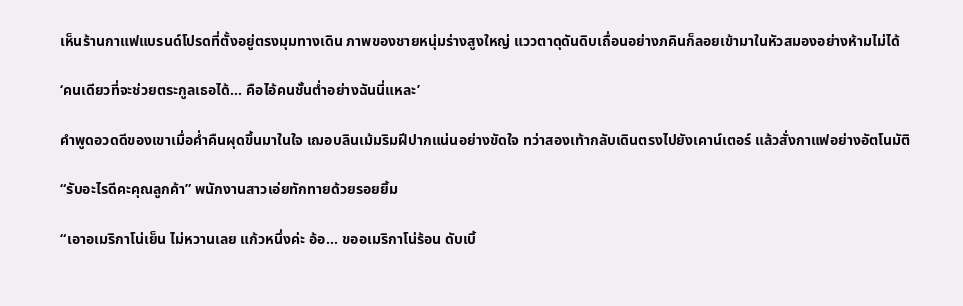เห็นร้านกาแฟแบรนด์โปรดที่ตั้งอยู่ตรงมุมทางเดิน ภาพของชายหนุ่มร่างสูงใหญ่ แววตาดุดันดิบเถื่อนอย่างภคินก็ลอยเข้ามาในหัวสมองอย่างห้ามไม่ได้

‘คนเดียวที่จะช่วยตระกูลเธอได้... คือไอ้คนชั้นต่ำอย่างฉันนี่แหละ’

คำพูดอวดดีของเขาเมื่อค่ำคืนผุดขึ้นมาในใจ เฌอบลินเม้มริมฝีปากแน่นอย่างขัดใจ ทว่าสองเท้ากลับเดินตรงไปยังเคาน์เตอร์ แล้วสั่งกาแฟอย่างอัตโนมัติ

“รับอะไรดีคะคุณลูกค้า” พนักงานสาวเอ่ยทักทายด้วยรอยยิ้ม

“เอาอเมริกาโน่เย็น ไม่หวานเลย แก้วหนึ่งค่ะ อ้อ... ขออเมริกาโน่ร้อน ดับเบิ้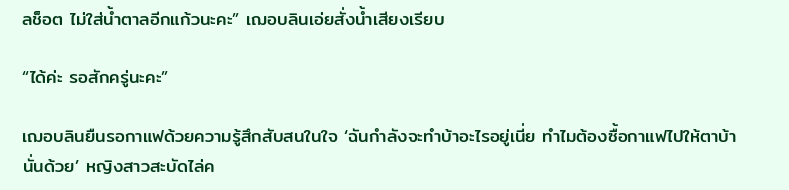ลช็อต ไม่ใส่น้ำตาลอีกแก้วนะคะ” เฌอบลินเอ่ยสั่งน้ำเสียงเรียบ

“ได้ค่ะ รอสักครู่นะคะ”

เฌอบลินยืนรอกาแฟด้วยความรู้สึกสับสนในใจ ‘ฉันกำลังจะทำบ้าอะไรอยู่เนี่ย ทำไมต้องซื้อกาแฟไปให้ตาบ้านั่นด้วย’ หญิงสาวสะบัดไล่ค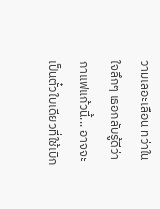วามเลอะเลือน ทว่าในใจลึกๆ เธอกลับรู้ดีว่า กาแฟแก้วนี้... อาจจะเป็นตั๋วใบเดียวที่ใช้เบิก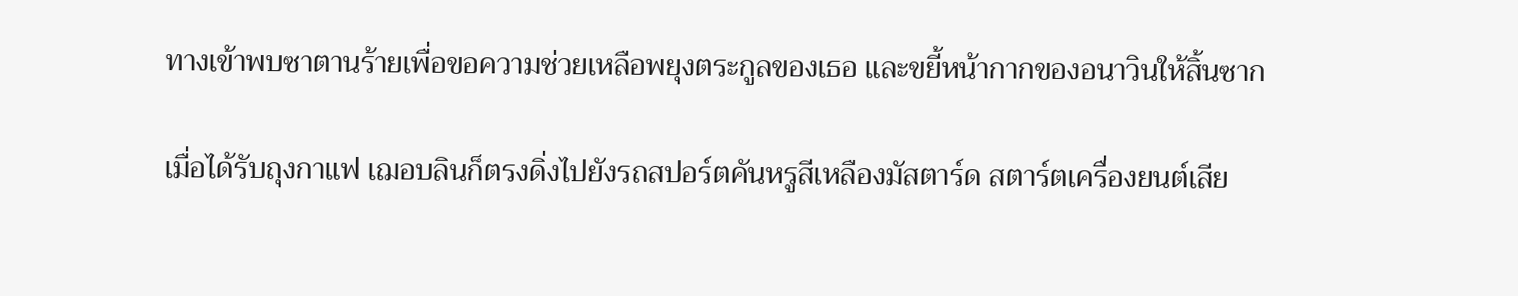ทางเข้าพบซาตานร้ายเพื่อขอความช่วยเหลือพยุงตระกูลของเธอ และขยี้หน้ากากของอนาวินให้สิ้นซาก

เมื่อได้รับถุงกาแฟ เฌอบลินก็ตรงดิ่งไปยังรถสปอร์ตคันหรูสีเหลืองมัสตาร์ด สตาร์ตเครื่องยนต์เสีย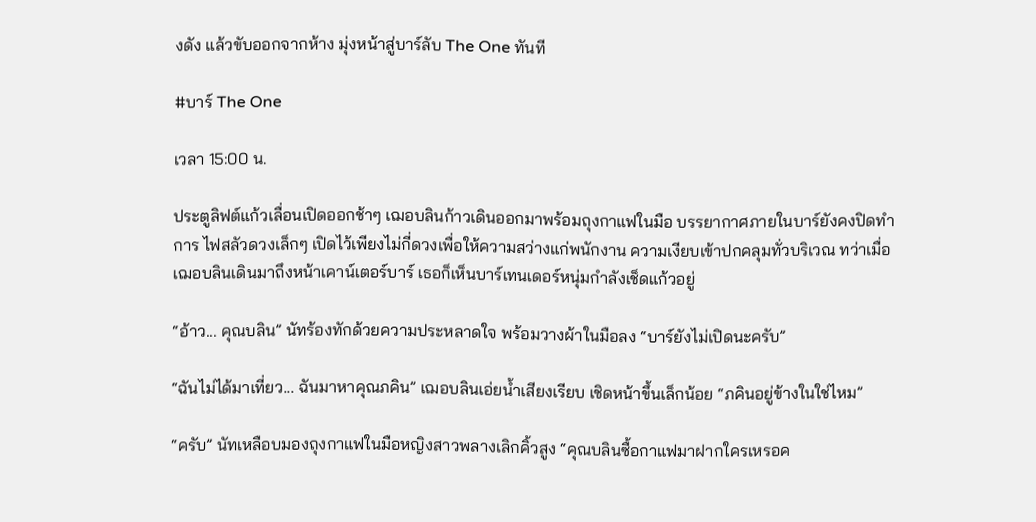งดัง แล้วขับออกจากห้าง มุ่งหน้าสู่บาร์ลับ The One ทันที

#บาร์ The One

เวลา 15:00 น.

ประตูลิฟต์แก้วเลื่อนเปิดออกช้าๆ เฌอบลินก้าวเดินออกมาพร้อมถุงกาแฟในมือ บรรยากาศภายในบาร์ยังคงปิดทำการ ไฟสลัวดวงเล็กๆ เปิดไว้เพียงไม่กี่ดวงเพื่อให้ความสว่างแก่พนักงาน ความเงียบเข้าปกคลุมทั่วบริเวณ ทว่าเมื่อเฌอบลินเดินมาถึงหน้าเคาน์เตอร์บาร์ เธอก็เห็นบาร์เทนเดอร์หนุ่มกำลังเช็ดแก้วอยู่

“อ้าว... คุณบลิน” นัทร้องทักด้วยความประหลาดใจ พร้อมวางผ้าในมือลง “บาร์ยังไม่เปิดนะครับ”

“ฉันไม่ได้มาเที่ยว... ฉันมาหาคุณภคิน” เฌอบลินเอ่ยน้ำเสียงเรียบ เชิดหน้าขึ้นเล็กน้อย “ภคินอยู่ข้างในใช่ไหม”

“ครับ” นัทเหลือบมองถุงกาแฟในมือหญิงสาวพลางเลิกคิ้วสูง “คุณบลินซื้อกาแฟมาฝากใครเหรอค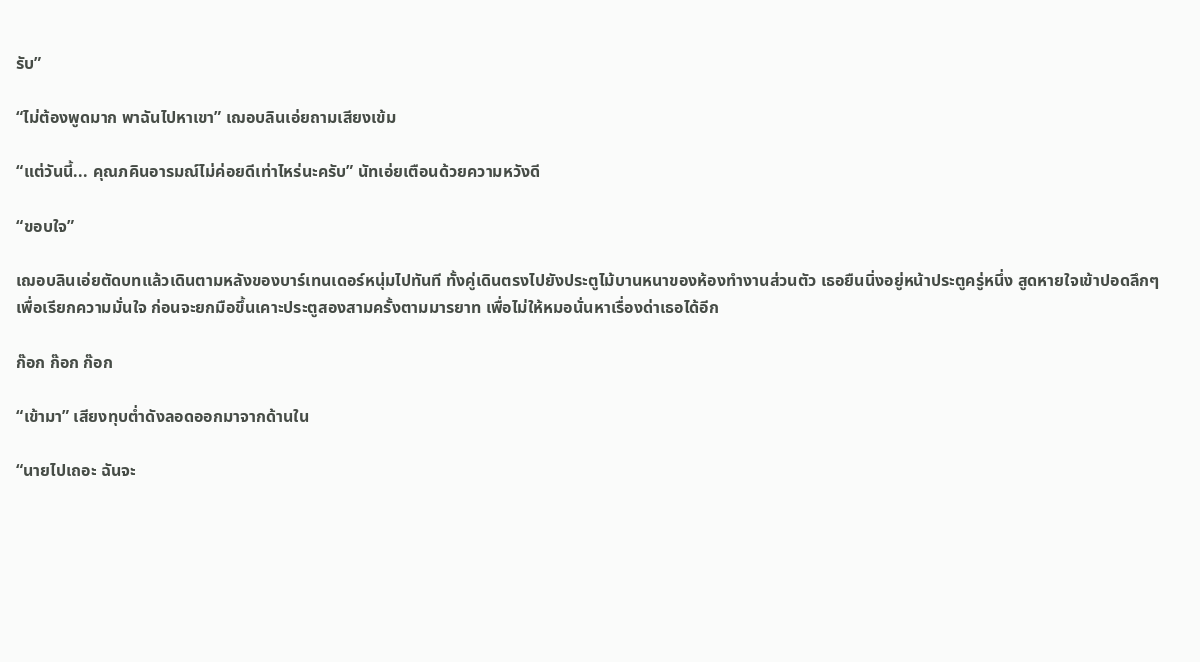รับ”

“ไม่ต้องพูดมาก พาฉันไปหาเขา” เฌอบลินเอ่ยถามเสียงเข้ม

“แต่วันนี้... คุณภคินอารมณ์ไม่ค่อยดีเท่าไหร่นะครับ” นัทเอ่ยเตือนด้วยความหวังดี

“ขอบใจ”

เฌอบลินเอ่ยตัดบทแล้วเดินตามหลังของบาร์เทนเดอร์หนุ่มไปทันที ทั้งคู่เดินตรงไปยังประตูไม้บานหนาของห้องทำงานส่วนตัว เธอยืนนิ่งอยู่หน้าประตูครู่หนึ่ง สูดหายใจเข้าปอดลึกๆ เพื่อเรียกความมั่นใจ ก่อนจะยกมือขึ้นเคาะประตูสองสามครั้งตามมารยาท เพื่อไม่ให้หมอนั่นหาเรื่องด่าเธอได้อีก

ก๊อก ก๊อก ก๊อก

“เข้ามา” เสียงทุบต่ำดังลอดออกมาจากด้านใน

“นายไปเถอะ ฉันจะ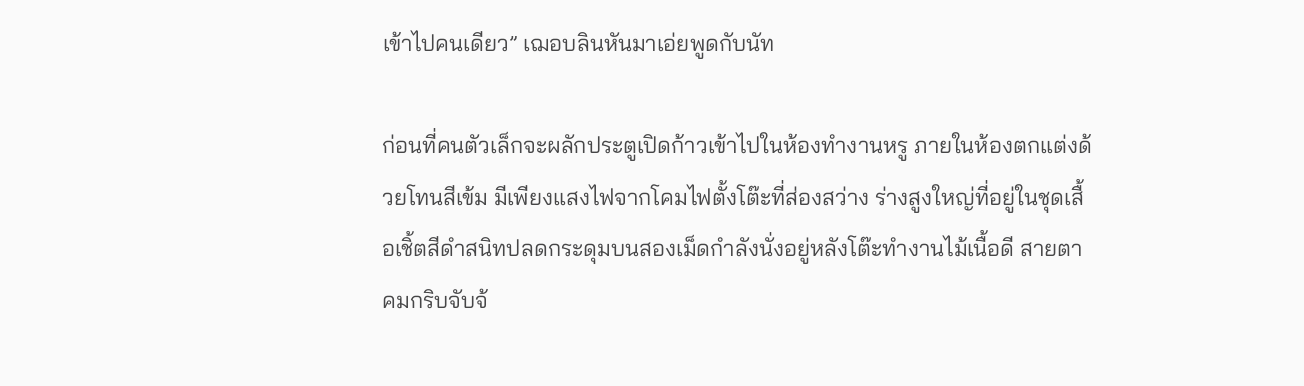เข้าไปคนเดียว” เฌอบลินหันมาเอ่ยพูดกับนัท

ก่อนที่คนตัวเล็กจะผลักประตูเปิดก้าวเข้าไปในห้องทำงานหรู ภายในห้องตกแต่งด้วยโทนสีเข้ม มีเพียงแสงไฟจากโคมไฟตั้งโต๊ะที่ส่องสว่าง ร่างสูงใหญ่ที่อยู่ในชุดเสื้อเชิ้ตสีดำสนิทปลดกระดุมบนสองเม็ดกำลังนั่งอยู่หลังโต๊ะทำงานไม้เนื้อดี สายตาคมกริบจับจ้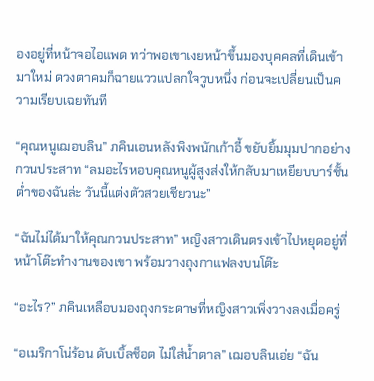องอยู่ที่หน้าจอไอแพด ทว่าพอเขาเงยหน้าขึ้นมองบุคคลที่เดินเข้ามาใหม่ ดวงตาคมก็ฉายแววแปลกใจวูบหนึ่ง ก่อนจะเปลี่ยนเป็นความเรียบเฉยทันที

“คุณหนูเฌอบลิน” ภคินเอนหลังพิงพนักเก้าอี้ ขยับยิ้มมุมปากอย่างกวนประสาท “ลมอะไรหอบคุณหนูผู้สูงส่งให้กลับมาเหยียบบาร์ชั้นต่ำของฉันล่ะ วันนี้แต่งตัวสวยเชียวนะ”

“ฉันไม่ได้มาให้คุณกวนประสาท” หญิงสาวเดินตรงเข้าไปหยุดอยู่ที่หน้าโต๊ะทำงานของเขา พร้อมวางถุงกาแฟลงบนโต๊ะ

“อะไร?” ภคินเหลือบมองถุงกระดาษที่หญิงสาวเพิ่งวางลงเมื่อครู่

“อเมริกาโน่ร้อน ดับเบิ้ลช็อต ไม่ใส่น้ำตาล” เฌอบลินเอ่ย “ฉัน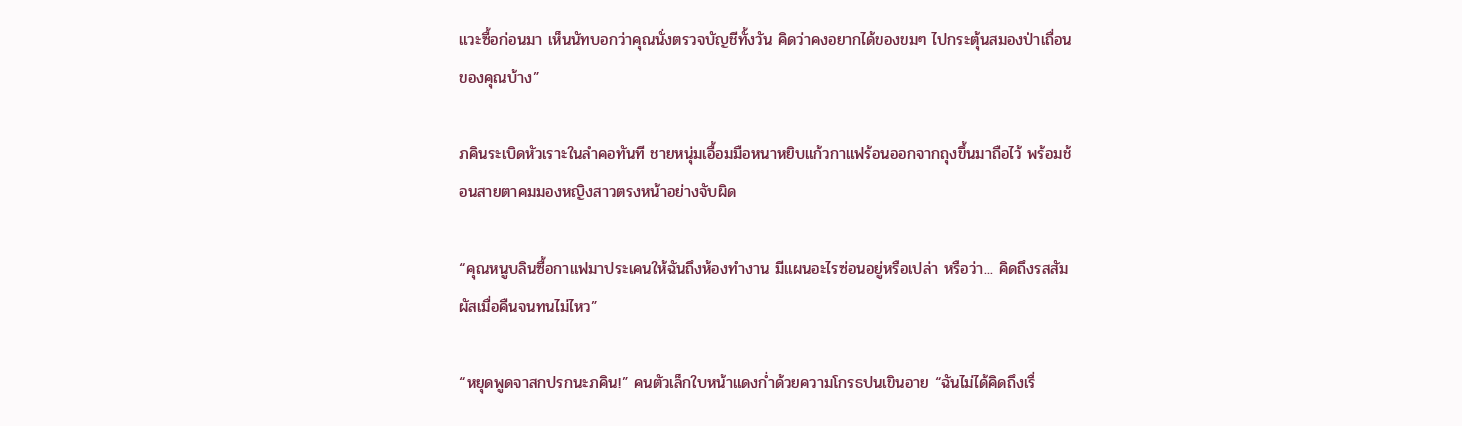แวะซื้อก่อนมา เห็นนัทบอกว่าคุณนั่งตรวจบัญชีทั้งวัน คิดว่าคงอยากได้ของขมๆ ไปกระตุ้นสมองป่าเถื่อนของคุณบ้าง”

ภคินระเบิดหัวเราะในลำคอทันที ชายหนุ่มเอื้อมมือหนาหยิบแก้วกาแฟร้อนออกจากถุงขึ้นมาถือไว้ พร้อมช้อนสายตาคมมองหญิงสาวตรงหน้าอย่างจับผิด

“คุณหนูบลินซื้อกาแฟมาประเคนให้ฉันถึงห้องทำงาน มีแผนอะไรซ่อนอยู่หรือเปล่า หรือว่า... คิดถึงรสสัมผัสเมื่อคืนจนทนไม่ไหว”

“หยุดพูดจาสกปรกนะภคิน!” คนตัวเล็กใบหน้าแดงก่ำด้วยความโกรธปนเขินอาย “ฉันไม่ได้คิดถึงเรื่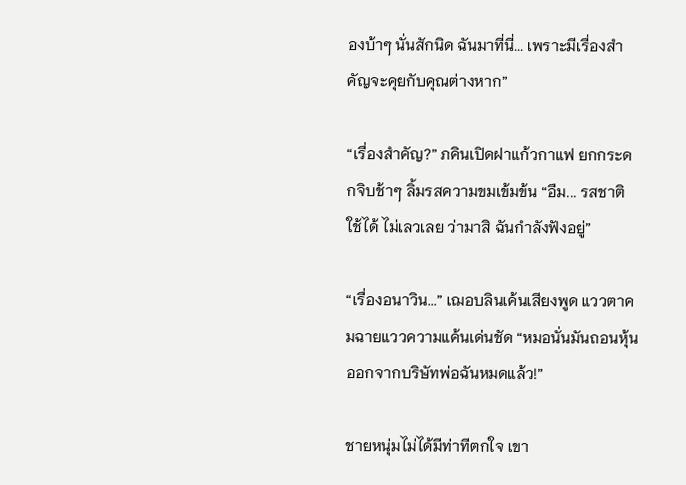องบ้าๆ นั่นสักนิด ฉันมาที่นี่... เพราะมีเรื่องสำคัญจะคุยกับคุณต่างหาก”

“เรื่องสำคัญ?” ภคินเปิดฝาแก้วกาแฟ ยกกระดกจิบช้าๆ ลิ้มรสความขมเข้มข้น “อืม... รสชาติใช้ได้ ไม่เลวเลย ว่ามาสิ ฉันกำลังฟังอยู่”

“เรื่องอนาวิน...” เฌอบลินเค้นเสียงพูด แววตาคมฉายแววความแค้นเด่นชัด “หมอนั่นมันถอนหุ้นออกจากบริษัทพ่อฉันหมดแล้ว!”

ชายหนุ่มไม่ได้มีท่าทีตกใจ เขา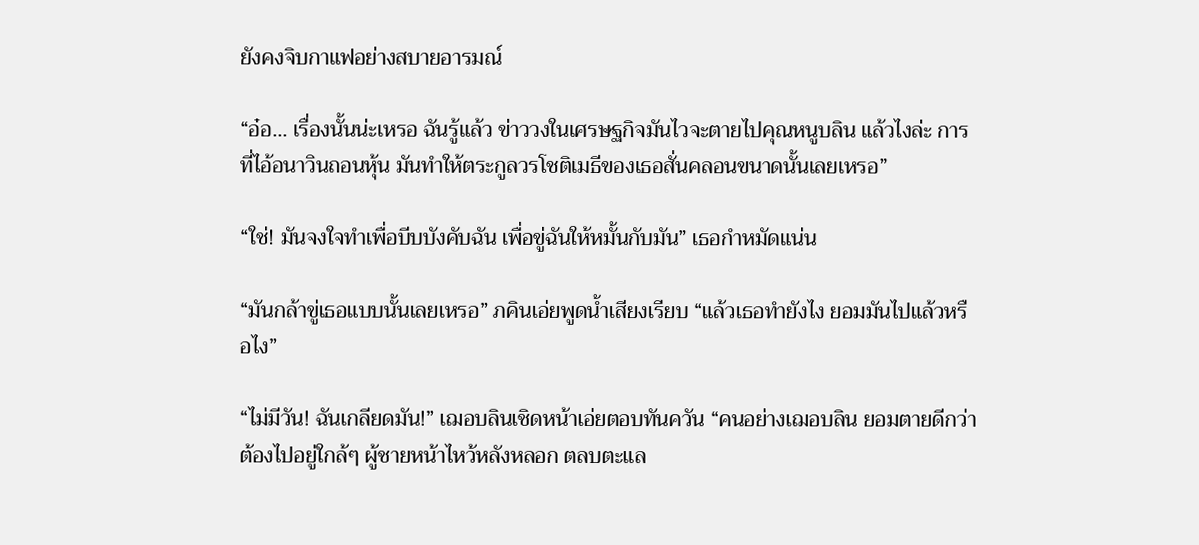ยังคงจิบกาแฟอย่างสบายอารมณ์

“อ๋อ... เรื่องนั้นน่ะเหรอ ฉันรู้แล้ว ข่าววงในเศรษฐกิจมันไวจะตายไปคุณหนูบลิน แล้วไงล่ะ การที่ไอ้อนาวินถอนหุ้น มันทำให้ตระกูลวรโชติเมธีของเธอสั่นคลอนขนาดนั้นเลยเหรอ”

“ใช่! มันจงใจทำเพื่อบีบบังคับฉัน เพื่อขู่ฉันให้หมั้นกับมัน” เธอกำหมัดแน่น

“มันกล้าขู่เธอแบบนั้นเลยเหรอ” ภคินเอ่ยพูดน้ำเสียงเรียบ “แล้วเธอทำยังไง ยอมมันไปแล้วหรือไง”

“ไม่มีวัน! ฉันเกลียดมัน!” เฌอบลินเชิดหน้าเอ่ยตอบทันควัน “คนอย่างเฌอบลิน ยอมตายดีกว่าต้องไปอยู่ใกล้ๆ ผู้ชายหน้าไหว้หลังหลอก ตลบตะแล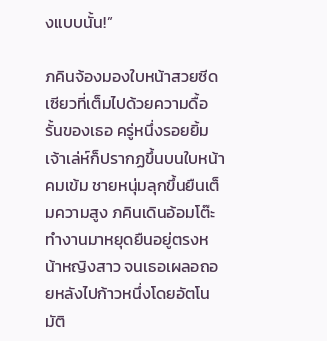งแบบนั้น!”

ภคินจ้องมองใบหน้าสวยซีดเซียวที่เต็มไปด้วยความดื้อรั้นของเธอ ครู่หนึ่งรอยยิ้มเจ้าเล่ห์ก็ปรากฏขึ้นบนใบหน้าคมเข้ม ชายหนุ่มลุกขึ้นยืนเต็มความสูง ภคินเดินอ้อมโต๊ะทำงานมาหยุดยืนอยู่ตรงหน้าหญิงสาว จนเธอเผลอถอยหลังไปก้าวหนึ่งโดยอัตโนมัติ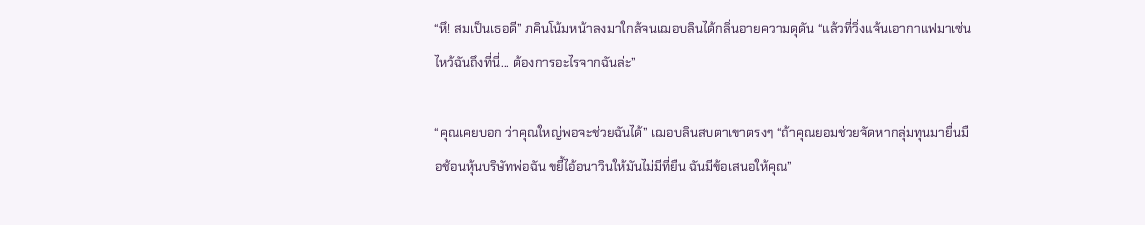“หึ! สมเป็นเธอดี” ภคินโน้มหน้าลงมาใกล้จนเฌอบลินได้กลิ่นอายความดุดัน “แล้วที่วิ่งแจ้นเอากาแฟมาเซ่นไหว้ฉันถึงที่นี่... ต้องการอะไรจากฉันล่ะ”

“คุณเคยบอก ว่าคุณใหญ่พอจะช่วยฉันได้” เฌอบลินสบตาเขาตรงๆ “ถ้าคุณยอมช่วยจัดหากลุ่มทุนมายื่นมือช้อนหุ้นบริษัทพ่อฉัน ขยี้ไอ้อนาวินให้มันไม่มีที่ยืน ฉันมีข้อเสนอให้คุณ”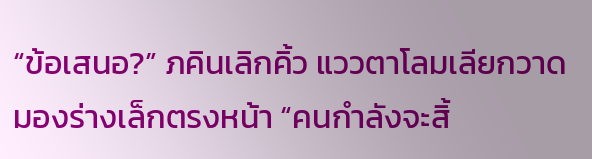“ข้อเสนอ?” ภคินเลิกคิ้ว แววตาโลมเลียกวาดมองร่างเล็กตรงหน้า “คนกำลังจะสิ้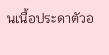นเนื้อประดาตัวอ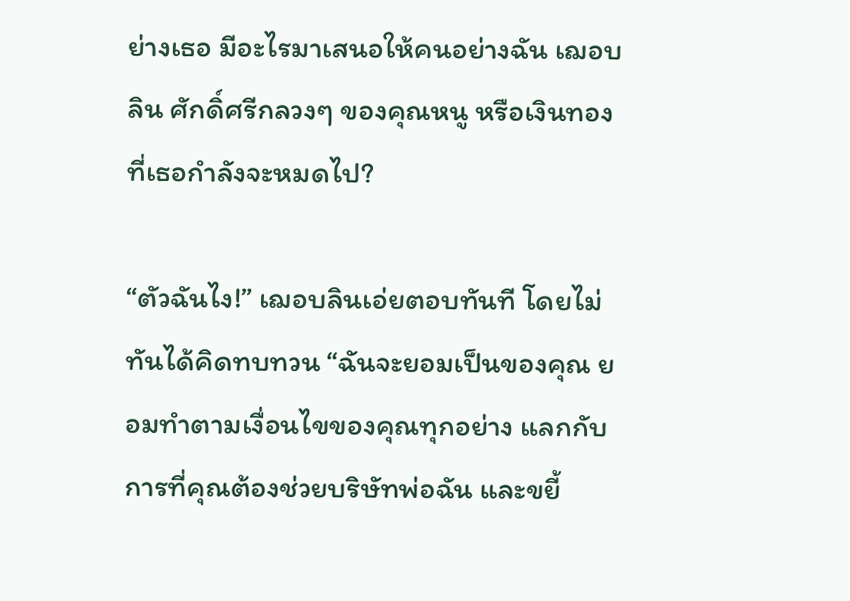ย่างเธอ มีอะไรมาเสนอให้คนอย่างฉัน เฌอบลิน ศักดิ์ศรีกลวงๆ ของคุณหนู หรือเงินทองที่เธอกำลังจะหมดไป?

“ตัวฉันไง!” เฌอบลินเอ่ยตอบทันที โดยไม่ทันได้คิดทบทวน “ฉันจะยอมเป็นของคุณ ยอมทำตามเงื่อนไขของคุณทุกอย่าง แลกกับการที่คุณต้องช่วยบริษัทพ่อฉัน และขยี้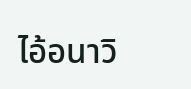ไอ้อนาวิ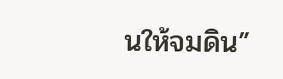นให้จมดิน”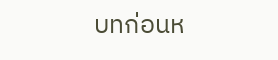บทก่อนห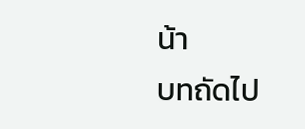น้า
บทถัดไป